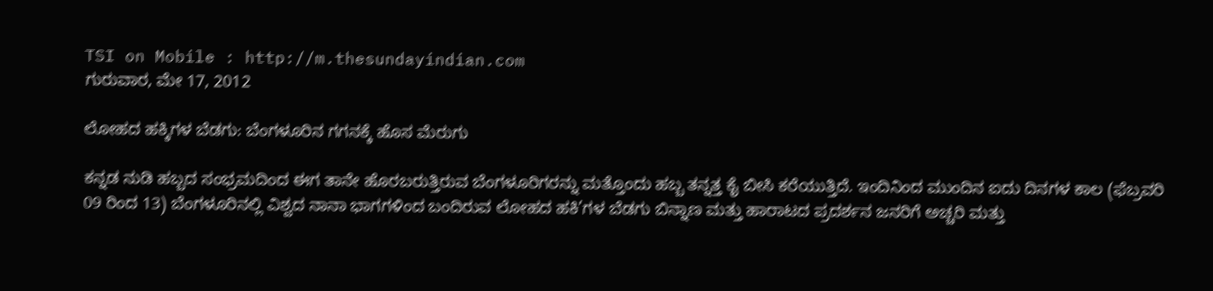TSI on Mobile : http://m.thesundayindian.com
ಗುರುವಾರ, ಮೇ 17, 2012

ಲೋಹದ ಹಕ್ಕಿಗಳ ಬೆಡಗು: ಬೆಂಗಳೂರಿನ ಗಗನಕ್ಕೆ ಹೊಸ ಮೆರುಗು

ಕನ್ನಡ ನುಡಿ ಹಬ್ಬದ ಸಂಭ್ರಮದಿಂದ ಈಗ ತಾನೇ ಹೊರಬರುತ್ತಿರುವ ಬೆಂಗಳೂರಿಗರನ್ನು ಮತ್ತೊಂದು ಹಬ್ಬ ತನ್ನತ್ತ ಕೈ ಬೀಸಿ ಕರೆಯುತ್ತಿದೆ. ಇಂದಿನಿಂದ ಮುಂದಿನ ಐದು ದಿನಗಳ ಕಾಲ (ಫೆಬ್ರವರಿ 09 ರಿಂದ 13) ಬೆಂಗಳೂರಿನಲ್ಲಿ ವಿಶ್ವದ ನಾನಾ ಭಾಗಗಳಿಂದ ಬಂದಿರುವ ಲೋಹದ ಹಕಿ’ಗಳ ಬೆಡಗು ಬಿನ್ನಾಣ ಮತ್ತು ಹಾರಾಟದ ಪ್ರದರ್ಶನ ಜನರಿಗೆ ಅಚ್ಚರಿ ಮತ್ತು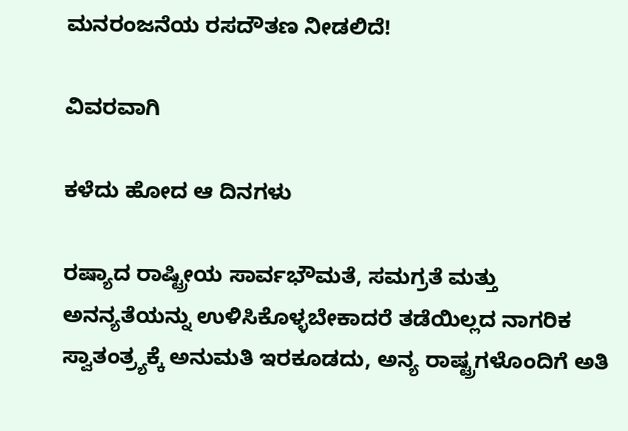ಮನರಂಜನೆಯ ರಸದೌತಣ ನೀಡಲಿದೆ!

ವಿವರವಾಗಿ

ಕಳೆದು ಹೋದ ಆ ದಿನಗಳು

ರಷ್ಯಾದ ರಾಷ್ಟ್ರೀಯ ಸಾರ್ವಭೌಮತೆ, ಸಮಗ್ರತೆ ಮತ್ತು ಅನನ್ಯತೆಯನ್ನು ಉಳಿಸಿಕೊಳ್ಳಬೇಕಾದರೆ ತಡೆಯಿಲ್ಲದ ನಾಗರಿಕ ಸ್ವಾತಂತ್ರ್ಯಕ್ಕೆ ಅನುಮತಿ ಇರಕೂಡದು, ಅನ್ಯ ರಾಷ್ಟ್ರಗಳೊಂದಿಗೆ ಅತಿ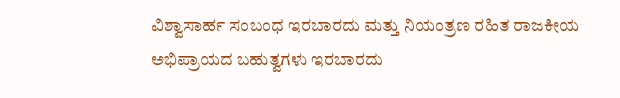ವಿಶ್ವಾಸಾರ್ಹ ಸಂಬಂಧ ಇರಬಾರದು ಮತ್ತು ನಿಯಂತ್ರಣ ರಹಿತ ರಾಜಕೀಯ ಅಭಿಪ್ರಾಯದ ಬಹುತ್ವಗಳು ಇರಬಾರದು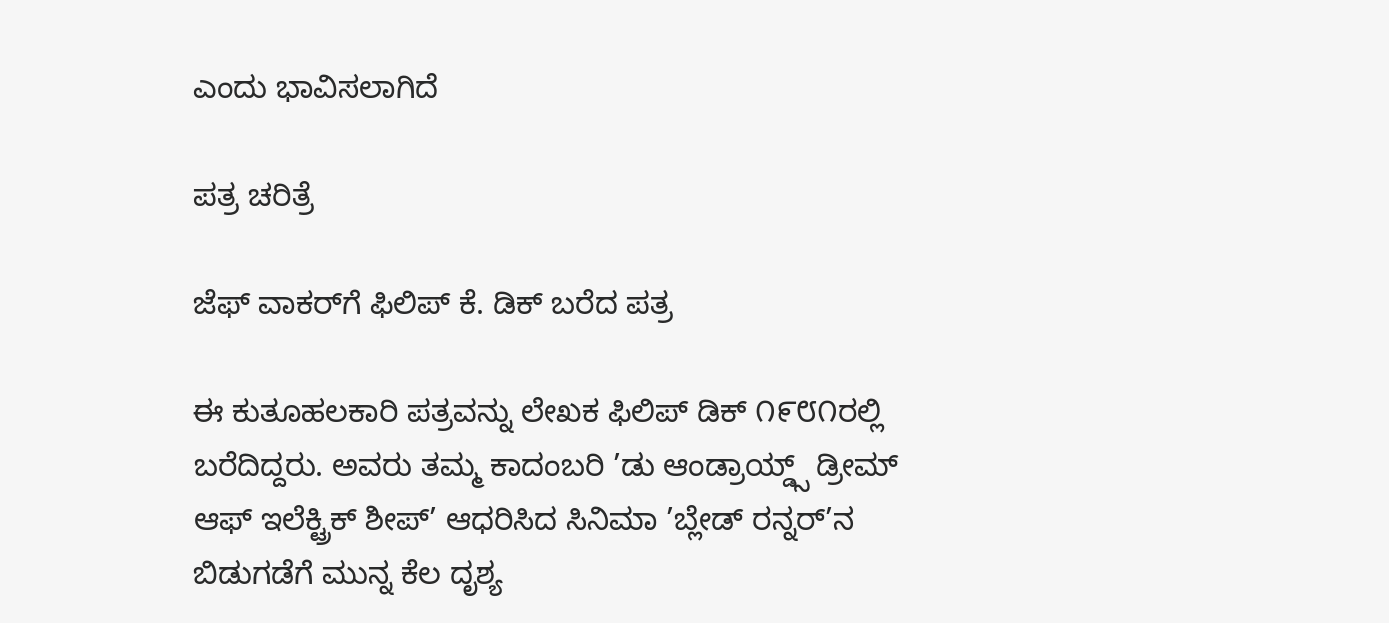ಎಂದು ಭಾವಿಸಲಾಗಿದೆ

ಪತ್ರ ಚರಿತ್ರೆ

ಜೆಫ್ ವಾಕರ್‌ಗೆ ಫಿಲಿಪ್ ಕೆ. ಡಿಕ್ ಬರೆದ ಪತ್ರ

ಈ ಕುತೂಹಲಕಾರಿ ಪತ್ರವನ್ನು ಲೇಖಕ ಫಿಲಿಪ್ ಡಿಕ್ ೧೯೮೧ರಲ್ಲಿ ಬರೆದಿದ್ದರು. ಅವರು ತಮ್ಮ ಕಾದಂಬರಿ ’ಡು ಆಂಡ್ರಾಯ್ಡ್ಸ್ ಡ್ರೀಮ್ ಆಫ್ ಇಲೆಕ್ಟ್ರಿಕ್ ಶೀಪ್’ ಆಧರಿಸಿದ ಸಿನಿಮಾ ’ಬ್ಲೇಡ್ ರನ್ನರ್’ನ ಬಿಡುಗಡೆಗೆ ಮುನ್ನ ಕೆಲ ದೃಶ್ಯ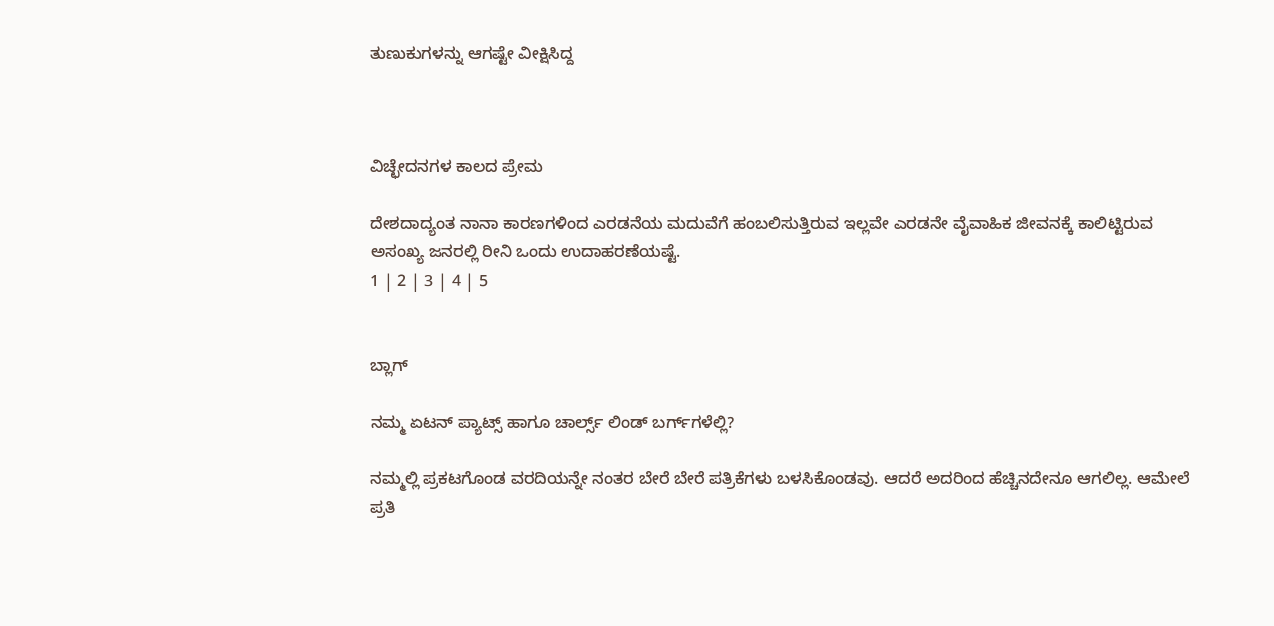ತುಣುಕುಗಳನ್ನು ಆಗಷ್ಟೇ ವೀಕ್ಷಿಸಿದ್ದ



ವಿಚ್ಛೇದನಗಳ ಕಾಲದ ಪ್ರೇಮ

ದೇಶದಾದ್ಯಂತ ನಾನಾ ಕಾರಣಗಳಿಂದ ಎರಡನೆಯ ಮದುವೆಗೆ ಹಂಬಲಿಸುತ್ತಿರುವ ಇಲ್ಲವೇ ಎರಡನೇ ವೈವಾಹಿಕ ಜೀವನಕ್ಕೆ ಕಾಲಿಟ್ಟಿರುವ ಅಸಂಖ್ಯ ಜನರಲ್ಲಿ ರೀನಿ ಒಂದು ಉದಾಹರಣೆಯಷ್ಟೆ.
1 | 2 | 3 | 4 | 5


ಬ್ಲಾಗ್

ನಮ್ಮ ಏಟನ್ ಪ್ಯಾಟ್ಸ್ ಹಾಗೂ ಚಾರ್ಲ್ಸ್ ಲಿಂಡ್ ಬರ್ಗ್‌ಗಳೆಲ್ಲಿ?

ನಮ್ಮಲ್ಲಿ ಪ್ರಕಟಗೊಂಡ ವರದಿಯನ್ನೇ ನಂತರ ಬೇರೆ ಬೇರೆ ಪತ್ರಿಕೆಗಳು ಬಳಸಿಕೊಂಡವು. ಆದರೆ ಅದರಿಂದ ಹೆಚ್ಚಿನದೇನೂ ಆಗಲಿಲ್ಲ. ಆಮೇಲೆ ಪ್ರತಿ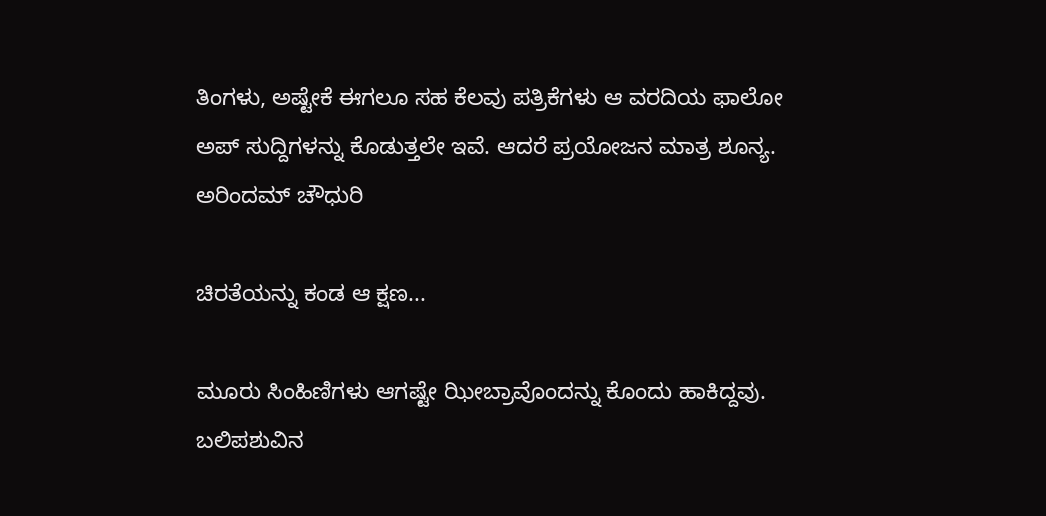ತಿಂಗಳು, ಅಷ್ಟೇಕೆ ಈಗಲೂ ಸಹ ಕೆಲವು ಪತ್ರಿಕೆಗಳು ಆ ವರದಿಯ ಫಾಲೋ ಅಪ್ ಸುದ್ದಿಗಳನ್ನು ಕೊಡುತ್ತಲೇ ಇವೆ. ಆದರೆ ಪ್ರಯೋಜನ ಮಾತ್ರ ಶೂನ್ಯ.
ಅರಿಂದಮ್ ಚೌಧುರಿ

ಚಿರತೆಯನ್ನು ಕಂಡ ಆ ಕ್ಷಣ...

ಮೂರು ಸಿಂಹಿಣಿಗಳು ಆಗಷ್ಟೇ ಝೀಬ್ರಾವೊಂದನ್ನು ಕೊಂದು ಹಾಕಿದ್ದವು. ಬಲಿಪಶುವಿನ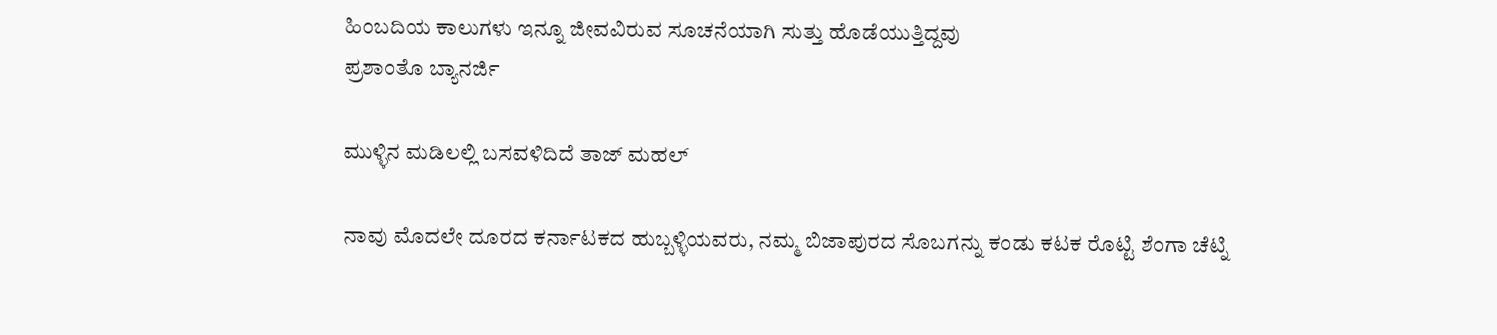ಹಿಂಬದಿಯ ಕಾಲುಗಳು ಇನ್ನೂ ಜೀವವಿರುವ ಸೂಚನೆಯಾಗಿ ಸುತ್ತು ಹೊಡೆಯುತ್ತಿದ್ದವು
ಪ್ರಶಾಂತೊ ಬ್ಯಾನರ್ಜಿ

ಮುಳ್ಳಿನ ಮಡಿಲಲ್ಲಿ ಬಸವಳಿದಿದೆ ತಾಜ್ ಮಹಲ್

ನಾವು ಮೊದಲೇ ದೂರದ ಕರ್ನಾಟಕದ ಹುಬ್ಬಳ್ಳಿಯವರು, ನಮ್ಮ ಬಿಜಾಪುರದ ಸೊಬಗನ್ನು ಕಂಡು ಕಟಕ ರೊಟ್ಟಿ ಶೆಂಗಾ ಚೆಟ್ನಿ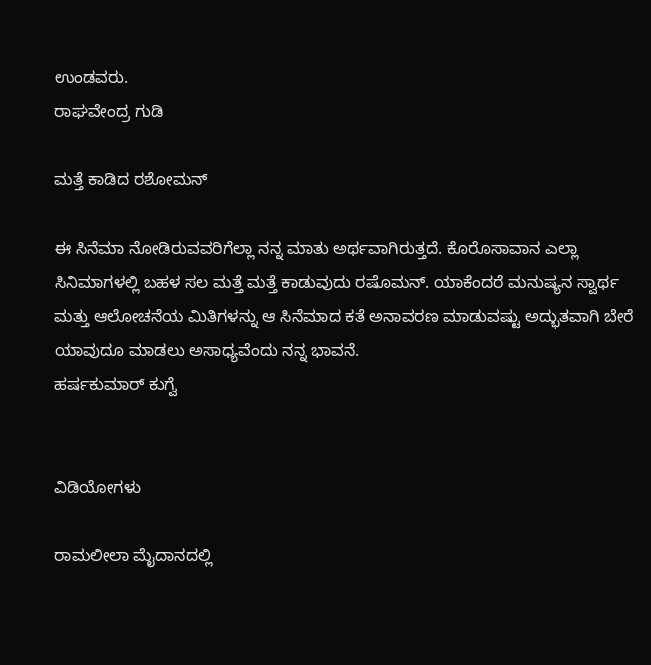ಉಂಡವರು.
ರಾಘವೇಂದ್ರ ಗುಡಿ

ಮತ್ತೆ ಕಾಡಿದ ರಶೋಮನ್

ಈ ಸಿನೆಮಾ ನೋಡಿರುವವರಿಗೆಲ್ಲಾ ನನ್ನ ಮಾತು ಅರ್ಥವಾಗಿರುತ್ತದೆ. ಕೊರೊಸಾವಾನ ಎಲ್ಲಾ ಸಿನಿಮಾಗಳಲ್ಲಿ ಬಹಳ ಸಲ ಮತ್ತೆ ಮತ್ತೆ ಕಾಡುವುದು ರಷೊಮನ್. ಯಾಕೆಂದರೆ ಮನುಷ್ಯನ ಸ್ವಾರ್ಥ ಮತ್ತು ಆಲೋಚನೆಯ ಮಿತಿಗಳನ್ನು ಆ ಸಿನೆಮಾದ ಕತೆ ಅನಾವರಣ ಮಾಡುವಷ್ಟು ಅದ್ಭುತವಾಗಿ ಬೇರೆ ಯಾವುದೂ ಮಾಡಲು ಅಸಾಧ್ಯವೆಂದು ನನ್ನ ಭಾವನೆ.
ಹರ್ಷಕುಮಾರ್ ಕುಗ್ವೆ


ವಿಡಿಯೋಗಳು

ರಾಮಲೀಲಾ ಮೈದಾನದಲ್ಲಿ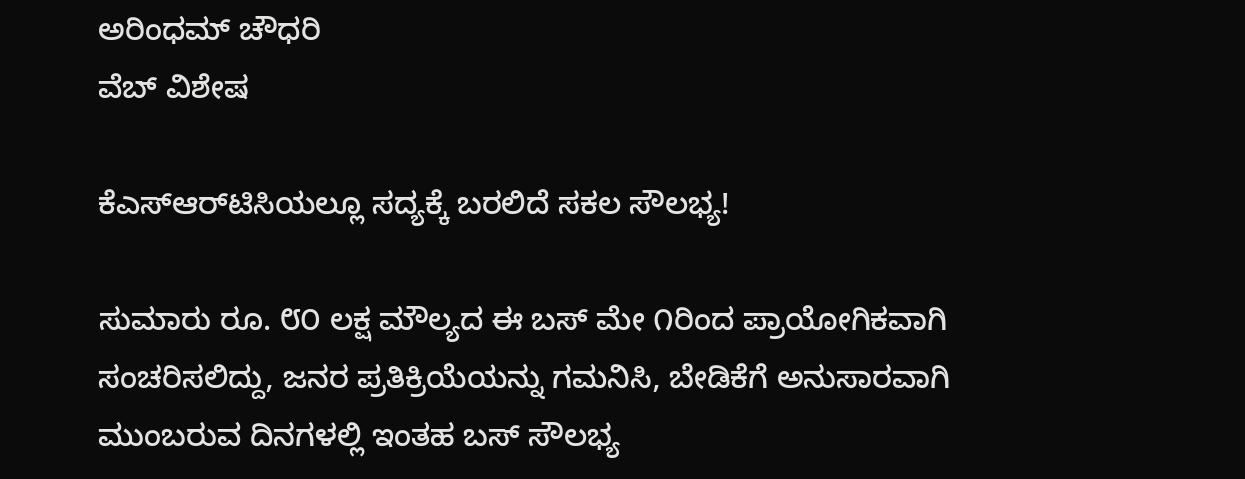ಅರಿಂಧಮ್ ಚೌಧರಿ
ವೆಬ್ ವಿಶೇಷ

ಕೆಎಸ್‌ಆರ್‌ಟಿಸಿಯಲ್ಲೂ ಸದ್ಯಕ್ಕೆ ಬರಲಿದೆ ಸಕಲ ಸೌಲಭ್ಯ!

ಸುಮಾರು ರೂ. ೮೦ ಲಕ್ಷ ಮೌಲ್ಯದ ಈ ಬಸ್ ಮೇ ೧ರಿಂದ ಪ್ರಾಯೋಗಿಕವಾಗಿ ಸಂಚರಿಸಲಿದ್ದು, ಜನರ ಪ್ರತಿಕ್ರಿಯೆಯನ್ನು ಗಮನಿಸಿ, ಬೇಡಿಕೆಗೆ ಅನುಸಾರವಾಗಿ ಮುಂಬರುವ ದಿನಗಳಲ್ಲಿ ಇಂತಹ ಬಸ್ ಸೌಲಭ್ಯ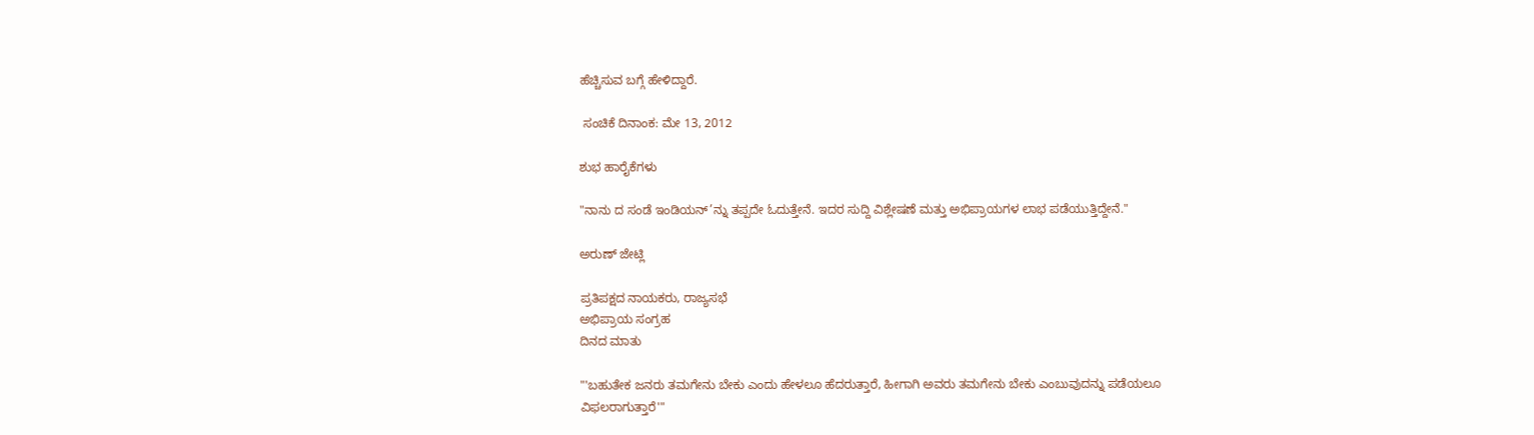ಹೆಚ್ಚಿಸುವ ಬಗ್ಗೆ ಹೇಳಿದ್ದಾರೆ.

 ಸಂಚಿಕೆ ದಿನಾಂಕ: ಮೇ 13, 2012

ಶುಭ ಹಾರೈಕೆಗಳು

"ನಾನು ದ ಸಂಡೆ ಇಂಡಿಯನ್’ನ್ನು ತಪ್ಪದೇ ಓದುತ್ತೇನೆ. ಇದರ ಸುದ್ದಿ ವಿಶ್ಲೇಷಣೆ ಮತ್ತು ಅಭಿಪ್ರಾಯಗಳ ಲಾಭ ಪಡೆಯುತ್ತಿದ್ದೇನೆ."

ಅರುಣ್ ಜೇಟ್ಲಿ

ಪ್ರತಿಪಕ್ಷದ ನಾಯಕರು, ರಾಜ್ಯಸಭೆ
ಅಭಿಪ್ರಾಯ ಸಂಗ್ರಹ
ದಿನದ ಮಾತು

"'ಬಹುತೇಕ ಜನರು ತಮಗೇನು ಬೇಕು ಎಂದು ಹೇಳಲೂ ಹೆದರುತ್ತಾರೆ, ಹೀಗಾಗಿ ಅವರು ತಮಗೇನು ಬೇಕು ಎಂಬುವುದನ್ನು ಪಡೆಯಲೂ ವಿಫಲರಾಗುತ್ತಾರೆ'"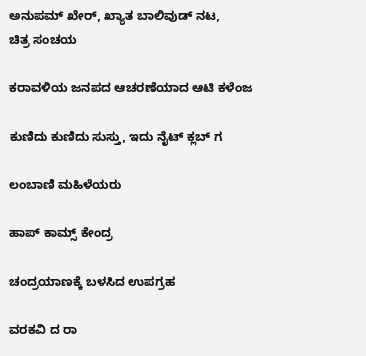ಅನುಪಮ್ ಖೇರ್, ಖ್ಯಾತ ಬಾಲಿವುಡ್ ನಟ,
ಚಿತ್ರ ಸಂಚಯ

ಕರಾವಳಿಯ ಜನಪದ ಆಚರಣೆಯಾದ ಆಟಿ ಕಳೆಂಜ

ಕುಣಿದು ಕುಣಿದು ಸುಸ್ತು, ಇದು ನೈಟ್ ಕ್ಲಬ್ ಗ

ಲಂಬಾಣಿ ಮಹಿಳೆಯರು

ಹಾಪ್ ಕಾಮ್ಸ್ ಕೇಂದ್ರ

ಚಂದ್ರಯಾಣಕ್ಕೆ ಬಳಸಿದ ಉಪಗ್ರಹ

ವರಕವಿ ದ ರಾ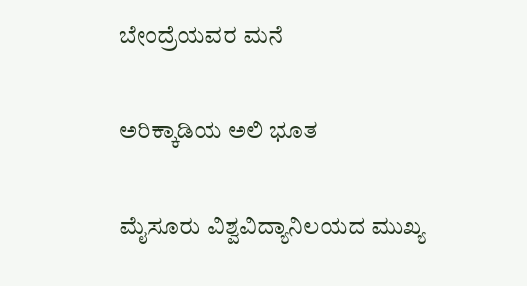ಬೇಂದ್ರೆಯವರ ಮನೆ

ಅರಿಕ್ಕಾಡಿಯ ಅಲಿ ಭೂತ

ಮೈಸೂರು ವಿಶ್ವವಿದ್ಯಾನಿಲಯದ ಮುಖ್ಯ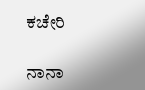ಕಚೇರಿ

ನಾನಾ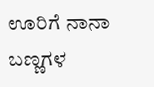ಊರಿಗೆ ನಾನಾ ಬಣ್ಣಗಳ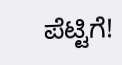ಪೆಟ್ಟಿಗೆ!